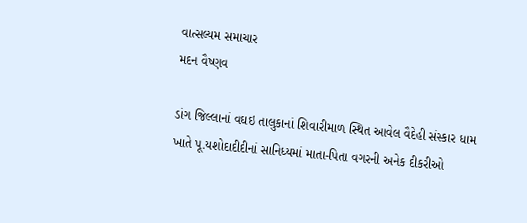વાત્સલ્યમ સમાચાર
મદન વૈષ્ણવ

ડાંગ જિલ્લાનાં વઘઇ તાલુકાનાં શિવારીમાળ સ્થિત આવેલ વૈદેહી સંસ્કાર ધામ ખાતે પૂ.યશોદાદીદીનાં સાનિધ્યમાં માતા-પિતા વગરની અનેક દીકરીઓ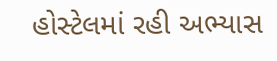હોસ્ટેલમાં રહી અભ્યાસ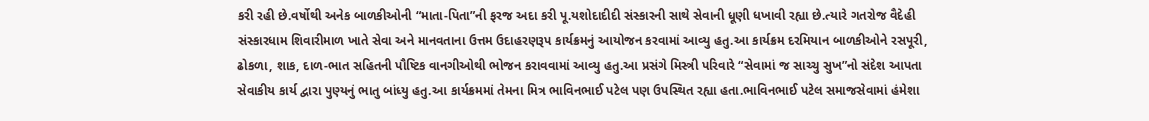કરી રહી છે.વર્ષોથી અનેક બાળકીઓની “માતા-પિતા”ની ફરજ અદા કરી પૂ.યશોદાદીદી સંસ્કારની સાથે સેવાની ધૂણી ધખાવી રહ્યા છે.ત્યારે ગતરોજ વૈદેહી સંસ્કારધામ શિવારીમાળ ખાતે સેવા અને માનવતાના ઉત્તમ ઉદાહરણરૂપ કાર્યક્રમનું આયોજન કરવામાં આવ્યુ હતુ.આ કાર્યક્રમ દરમિયાન બાળકીઓને રસપૂરી, ઢોકળા, શાક, દાળ-ભાત સહિતની પૌષ્ટિક વાનગીઓથી ભોજન કરાવવામાં આવ્યુ હતુ.આ પ્રસંગે મિસ્ત્રી પરિવારે “સેવામાં જ સાચ્ચુ સુખ”નો સંદેશ આપતા સેવાકીય કાર્ય દ્વારા પુણ્યનું ભાતુ બાંધ્યુ હતુ.આ કાર્યક્રમમાં તેમના મિત્ર ભાવિનભાઈ પટેલ પણ ઉપસ્થિત રહ્યા હતા.ભાવિનભાઈ પટેલ સમાજસેવામાં હંમેશા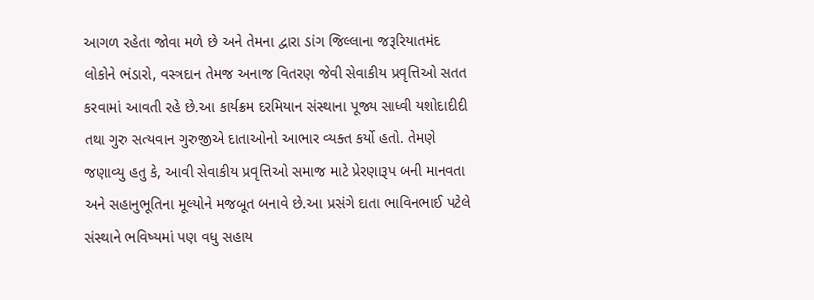આગળ રહેતા જોવા મળે છે અને તેમના દ્વારા ડાંગ જિલ્લાના જરૂરિયાતમંદ લોકોને ભંડારો, વસ્ત્રદાન તેમજ અનાજ વિતરણ જેવી સેવાકીય પ્રવૃત્તિઓ સતત કરવામાં આવતી રહે છે.આ કાર્યક્રમ દરમિયાન સંસ્થાના પૂજ્ય સાધ્વી યશોદાદીદી તથા ગુરુ સત્યવાન ગુરુજીએ દાતાઓનો આભાર વ્યક્ત કર્યો હતો. તેમણે જણાવ્યુ હતુ કે, આવી સેવાકીય પ્રવૃત્તિઓ સમાજ માટે પ્રેરણારૂપ બની માનવતા અને સહાનુભૂતિના મૂલ્યોને મજબૂત બનાવે છે.આ પ્રસંગે દાતા ભાવિનભાઈ પટેલે સંસ્થાને ભવિષ્યમાં પણ વધુ સહાય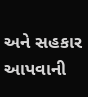અને સહકાર આપવાની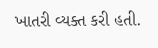ખાતરી વ્યક્ત કરી હતી.